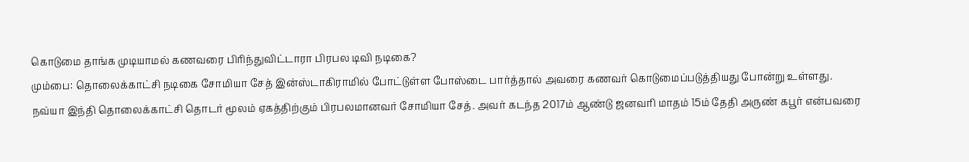கொடுமை தாங்க முடியாமல் கணவரை பிரிந்துவிட்டாரா பிரபல டிவி நடிகை?
மும்பை: தொலைக்காட்சி நடிகை சோமியா சேத் இன்ஸ்டாகிராமில் போட்டுள்ள போஸ்டை பார்த்தால் அவரை கணவர் கொடுமைப்படுத்தியது போன்று உள்ளது.
நவ்யா இந்தி தொலைக்காட்சி தொடர் மூலம் ஏகத்திற்கும் பிரபலமானவர் சோமியா சேத். அவர் கடந்த 2017ம் ஆண்டு ஜனவரி மாதம் 15ம் தேதி அருண் கபூர் என்பவரை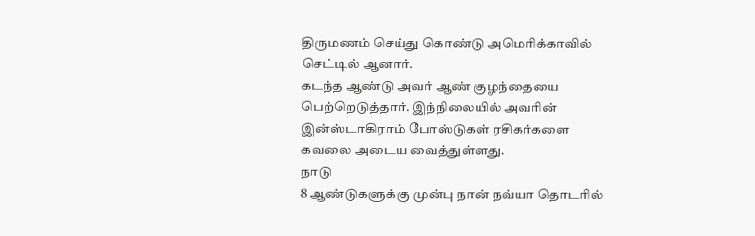திருமணம் செய்து கொண்டு அமெரிக்காவில் செட்டில் ஆனார்.
கடந்த ஆண்டு அவர் ஆண் குழந்தையை பெற்றெடுத்தார். இந்நிலையில் அவரின் இன்ஸ்டாகிராம் போஸ்டுகள் ரசிகர்களை கவலை அடைய வைத்துள்ளது.
நாடு
8 ஆண்டுகளுக்கு முன்பு நான் நவ்யா தொடரில்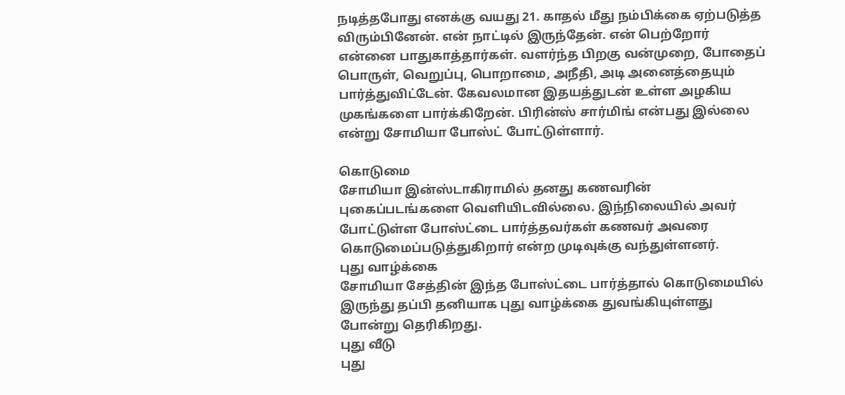நடித்தபோது எனக்கு வயது 21. காதல் மீது நம்பிக்கை ஏற்படுத்த விரும்பினேன். என் நாட்டில் இருந்தேன். என் பெற்றோர் என்னை பாதுகாத்தார்கள். வளர்ந்த பிறகு வன்முறை, போதைப் பொருள், வெறுப்பு, பொறாமை, அநீதி, அடி அனைத்தையும் பார்த்துவிட்டேன். கேவலமான இதயத்துடன் உள்ள அழகிய முகங்களை பார்க்கிறேன். பிரின்ஸ் சார்மிங் என்பது இல்லை என்று சோமியா போஸ்ட் போட்டுள்ளார்.

கொடுமை
சோமியா இன்ஸ்டாகிராமில் தனது கணவரின் புகைப்படங்களை வெளியிடவில்லை. இந்நிலையில் அவர் போட்டுள்ள போஸ்ட்டை பார்த்தவர்கள் கணவர் அவரை கொடுமைப்படுத்துகிறார் என்ற முடிவுக்கு வந்துள்ளனர்.
புது வாழ்க்கை
சோமியா சேத்தின் இந்த போஸ்ட்டை பார்த்தால் கொடுமையில் இருந்து தப்பி தனியாக புது வாழ்க்கை துவங்கியுள்ளது போன்று தெரிகிறது.
புது வீடு
புது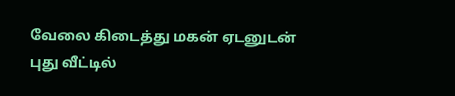வேலை கிடைத்து மகன் ஏடனுடன் புது வீட்டில்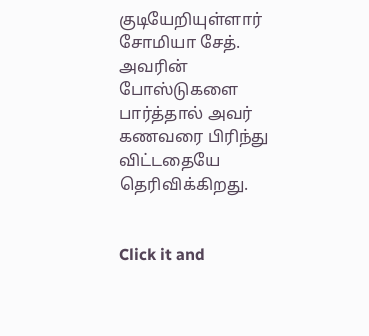குடியேறியுள்ளார் சோமியா சேத். அவரின் போஸ்டுகளை பார்த்தால் அவர் கணவரை பிரிந்து விட்டதையே தெரிவிக்கிறது.


Click it and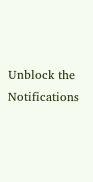Unblock the Notifications